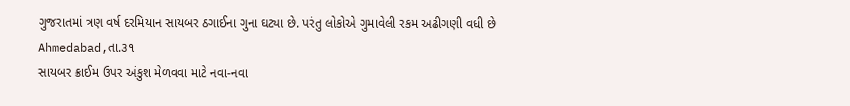ગુજરાતમાં ત્રણ વર્ષ દરમિયાન સાયબર ઠગાઈના ગુના ઘટ્યા છે. પરંતુ લોકોએ ગુમાવેલી રકમ અઢીગણી વધી છે
Ahmedabad,તા.૩૧
સાયબર ક્રાઈમ ઉપર અંકુશ મેળવવા માટે નવા-નવા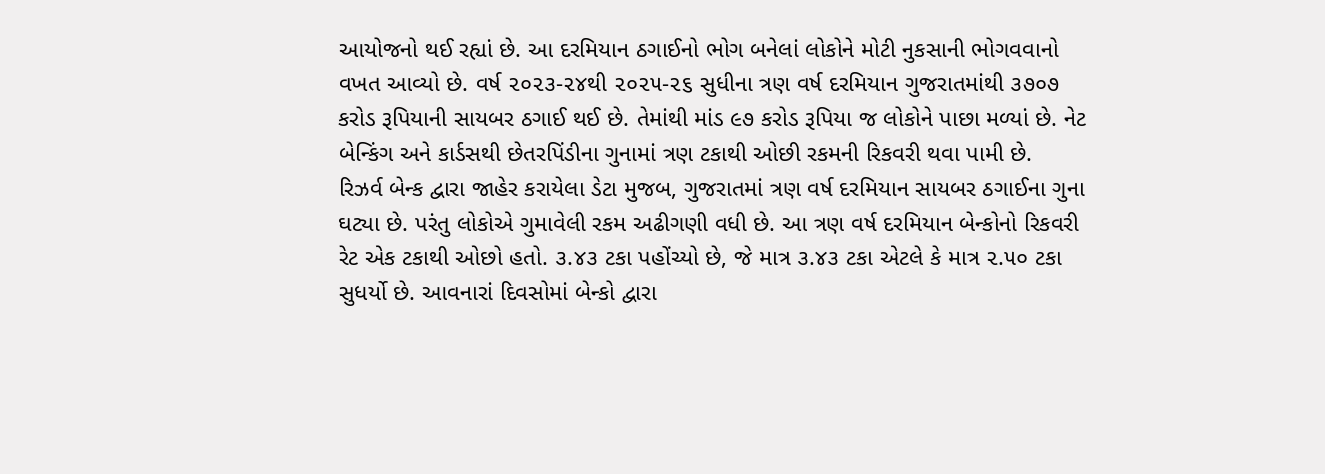આયોજનો થઈ રહ્યાં છે. આ દરમિયાન ઠગાઈનો ભોગ બનેલાં લોકોને મોટી નુકસાની ભોગવવાનો વખત આવ્યો છે. વર્ષ ૨૦૨૩-૨૪થી ૨૦૨૫-૨૬ સુધીના ત્રણ વર્ષ દરમિયાન ગુજરાતમાંથી ૩૭૦૭ કરોડ રૂપિયાની સાયબર ઠગાઈ થઈ છે. તેમાંથી માંડ ૯૭ કરોડ રૂપિયા જ લોકોને પાછા મળ્યાં છે. નેટ બેન્કિંગ અને કાર્ડસથી છેતરપિંડીના ગુનામાં ત્રણ ટકાથી ઓછી રકમની રિકવરી થવા પામી છે.
રિઝર્વ બેન્ક દ્વારા જાહેર કરાયેલા ડેટા મુજબ, ગુજરાતમાં ત્રણ વર્ષ દરમિયાન સાયબર ઠગાઈના ગુના ઘટ્યા છે. પરંતુ લોકોએ ગુમાવેલી રકમ અઢીગણી વધી છે. આ ત્રણ વર્ષ દરમિયાન બેન્કોનો રિકવરી રેટ એક ટકાથી ઓછો હતો. ૩.૪૩ ટકા પહોંચ્યો છે, જે માત્ર ૩.૪૩ ટકા એટલે કે માત્ર ૨.૫૦ ટકા સુધર્યો છે. આવનારાં દિવસોમાં બેન્કો દ્વારા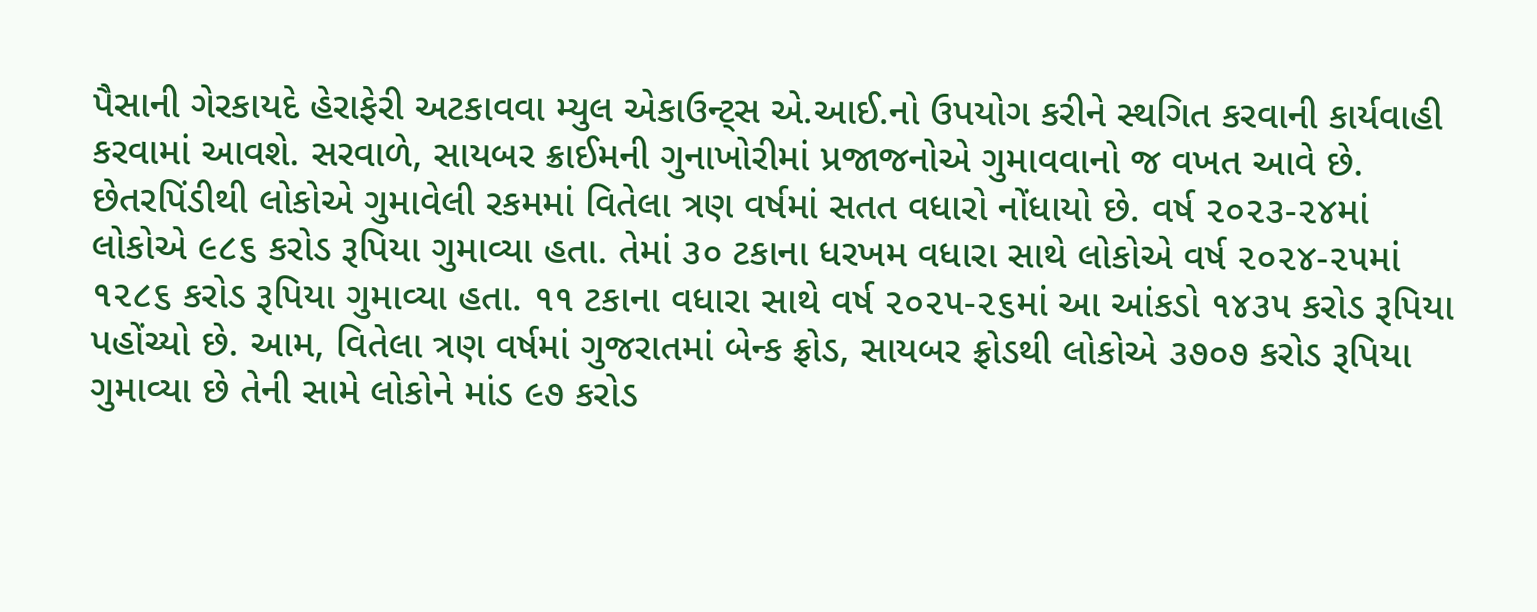પૈસાની ગેરકાયદે હેરાફેરી અટકાવવા મ્યુલ એકાઉન્ટ્સ એ.આઈ.નો ઉપયોગ કરીને સ્થગિત કરવાની કાર્યવાહી કરવામાં આવશે. સરવાળે, સાયબર ક્રાઈમની ગુનાખોરીમાં પ્રજાજનોએ ગુમાવવાનો જ વખત આવે છે.
છેતરપિંડીથી લોકોએ ગુમાવેલી રકમમાં વિતેલા ત્રણ વર્ષમાં સતત વધારો નોંધાયો છે. વર્ષ ૨૦૨૩-૨૪માં લોકોએ ૯૮૬ કરોડ રૂપિયા ગુમાવ્યા હતા. તેમાં ૩૦ ટકાના ધરખમ વધારા સાથે લોકોએ વર્ષ ૨૦૨૪-૨૫માં ૧૨૮૬ કરોડ રૂપિયા ગુમાવ્યા હતા. ૧૧ ટકાના વધારા સાથે વર્ષ ૨૦૨૫-૨૬માં આ આંકડો ૧૪૩૫ કરોડ રૂપિયા પહોંચ્યો છે. આમ, વિતેલા ત્રણ વર્ષમાં ગુજરાતમાં બેન્ક ફ્રોડ, સાયબર ફ્રોડથી લોકોએ ૩૭૦૭ કરોડ રૂપિયા ગુમાવ્યા છે તેની સામે લોકોને માંડ ૯૭ કરોડ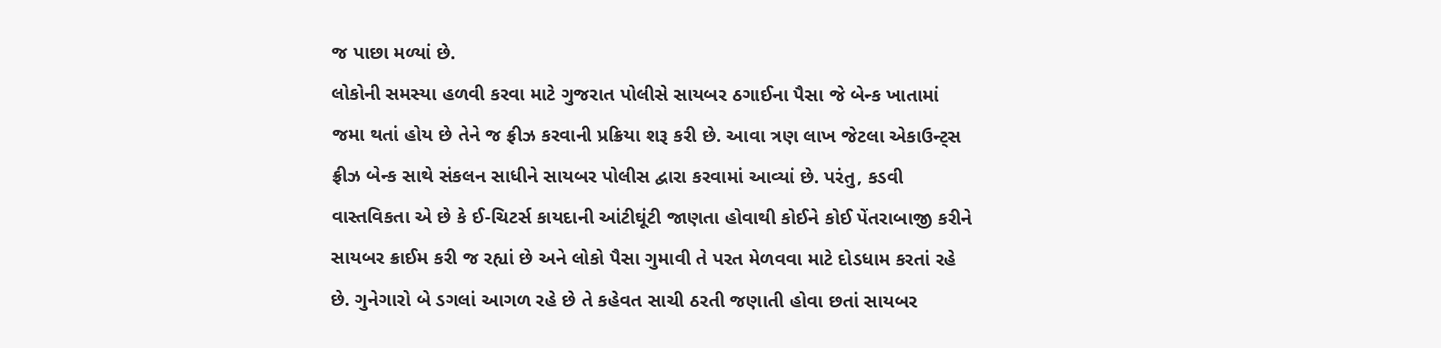જ પાછા મળ્યાં છે.
લોકોની સમસ્યા હળવી કરવા માટે ગુજરાત પોલીસે સાયબર ઠગાઈના પૈસા જે બેન્ક ખાતામાં જમા થતાં હોય છે તેને જ ફ્રીઝ કરવાની પ્રક્રિયા શરૂ કરી છે. આવા ત્રણ લાખ જેટલા એકાઉન્ટ્સ ફ્રીઝ બેન્ક સાથે સંકલન સાધીને સાયબર પોલીસ દ્વારા કરવામાં આવ્યાં છે. પરંતુ, કડવી વાસ્તવિકતા એ છે કે ઈ-ચિટર્સ કાયદાની આંટીઘૂંટી જાણતા હોવાથી કોઈને કોઈ પેંતરાબાજી કરીને સાયબર ક્રાઈમ કરી જ રહ્યાં છે અને લોકો પૈસા ગુમાવી તે પરત મેળવવા માટે દોડધામ કરતાં રહે છે. ગુનેગારો બે ડગલાં આગળ રહે છે તે કહેવત સાચી ઠરતી જણાતી હોવા છતાં સાયબર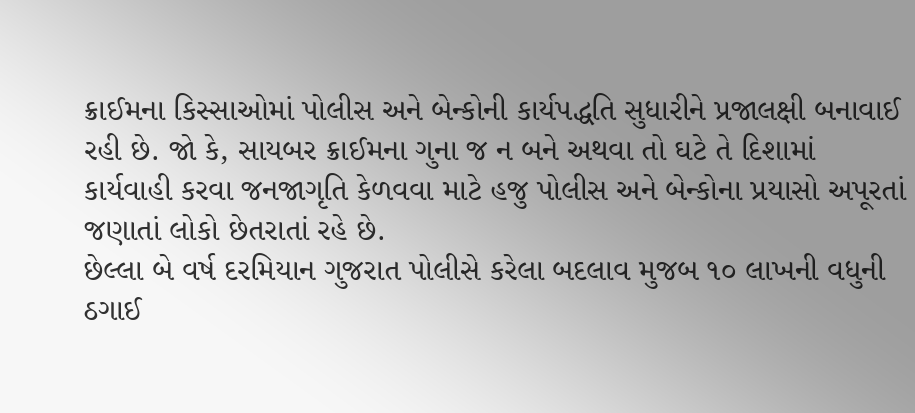ક્રાઈમના કિસ્સાઓમાં પોલીસ અને બેન્કોની કાર્યપદ્ધતિ સુધારીને પ્રજાલક્ષી બનાવાઈ રહી છે. જો કે, સાયબર ક્રાઈમના ગુના જ ન બને અથવા તો ઘટે તે દિશામાં કાર્યવાહી કરવા જનજાગૃતિ કેળવવા માટે હજુ પોલીસ અને બેન્કોના પ્રયાસો અપૂરતાં જણાતાં લોકો છેતરાતાં રહે છે.
છેલ્લા બે વર્ષ દરમિયાન ગુજરાત પોલીસે કરેલા બદલાવ મુજબ ૧૦ લાખની વધુની ઠગાઈ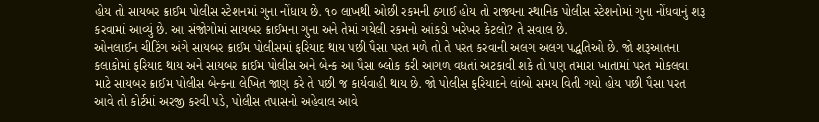હોય તો સાયબર ક્રાઈમ પોલીસ સ્ટેશનમાં ગુના નોંધાય છે. ૧૦ લાખથી ઓછી રકમની ઠગાઈ હોય તો રાજ્યના સ્થાનિક પોલીસ સ્ટેશનોમાં ગુના નોંધવાનું શરૂ કરવામાં આવ્યું છે. આ સંજોગોમાં સાયબર ક્રાઈમના ગુના અને તેમાં ગયેલી રકમનો આંકડો ખરેખર કેટલો? તે સવાલ છે.
ઓનલાઈન ચીટિંગ અંગે સાયબર ક્રાઈમ પોલીસમાં ફરિયાદ થાય પછી પૈસા પરત મળે તો તે પરત કરવાની અલગ અલગ પદ્ધતિઓ છે. જો શરૂઆતના કલાકોમાં ફરિયાદ થાય અને સાયબર ક્રાઈમ પોલીસ અને બેન્ક આ પૈસા બ્લોક કરી આગળ વધતાં અટકાવી શકે તો પણ તમારા ખાતામાં પરત મોકલવા માટે સાયબર ક્રાઈમ પોલીસ બેન્કના લેખિત જાણ કરે તે પછી જ કાર્યવાહી થાય છે. જો પોલીસ ફરિયાદને લાંબો સમય વિતી ગયો હોય પછી પૈસા પરત આવે તો કોર્ટમાં અરજી કરવી પડે, પોલીસ તપાસનો અહેવાલ આવે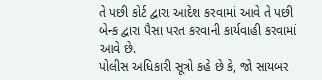તે પછી કોર્ટ દ્વારા આદેશ કરવામાં આવે તે પછી બેન્ક દ્વારા પૈસા પરત કરવાની કાર્યવાહી કરવામાં આવે છે.
પોલીસ અધિકારી સૂત્રો કહે છે કે, જો સાયબર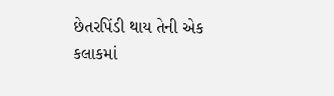છેતરપિંડી થાય તેની એક કલાકમાં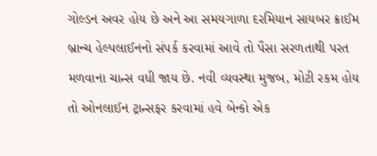ગોલ્ડન અવર હોય છે અને આ સમયગાળા દરમિયાન સાયબર ક્રાઈમ બ્રાન્ચ હેલ્પલાઈનનો સંપર્ક કરવામાં આવે તો પૈસા સરળતાથી પરત મળવાના ચાન્સ વધી જાય છે. નવી વ્યવસ્થા મુજબ, મોટી રકમ હોય તો ઓનલાઈન ટ્રાન્સફર કરવામાં હવે બેન્કો એક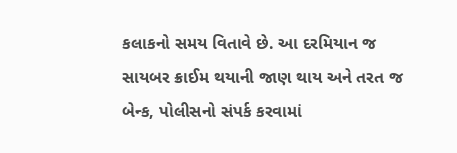કલાકનો સમય વિતાવે છે. આ દરમિયાન જ સાયબર ક્રાઈમ થયાની જાણ થાય અને તરત જ બેન્ક, પોલીસનો સંપર્ક કરવામાં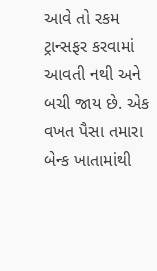આવે તો રકમ ટ્રાન્સફર કરવામાં આવતી નથી અને બચી જાય છે. એક વખત પૈસા તમારા બેન્ક ખાતામાંથી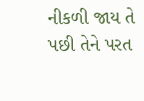નીકળી જાય તે પછી તેને પરત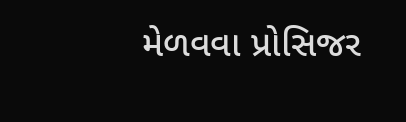મેળવવા પ્રોસિજર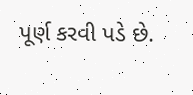પૂર્ણ કરવી પડે છે.